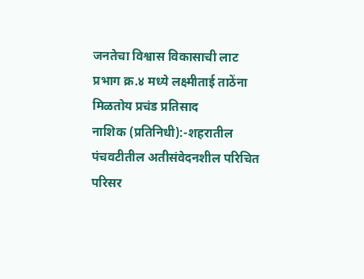जनतेचा विश्वास विकासाची लाट प्रभाग क्र.४ मध्ये लक्ष्मीताई ताठेंना मिळतोय प्रचंड प्रतिसाद
नाशिक (प्रतिनिधी):-शहरातील पंचवटीतील अतीसंवेदनशील परिचित परिसर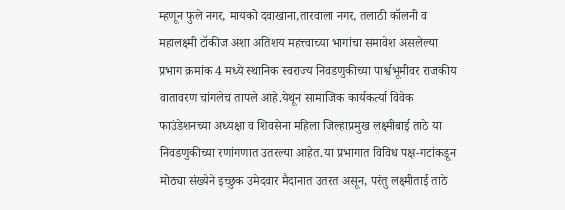म्हणून फुले नगर, मायको दवाखाना,तारवाला नगर, तलाठी कॉलनी व महालक्ष्मी टॉकीज अशा अतिशय महत्त्वाच्या भागांचा समावेश असलेल्या प्रभाग क्रमांक 4 मध्ये स्थानिक स्वराज्य निवडणुकीच्या पार्श्वभूमीवर राजकीय वातावरण चांगलेच तापले आहे.येथून सामाजिक कार्यकर्त्या विवेक फाउंडेशनच्या अध्यक्षा व शिवसेना महिला जिल्हाप्रमुख लक्ष्मीबाई ताठे या निवडणुकीच्या रणांगणात उतरल्या आहेत.या प्रभागात विविध पक्ष-गटांकडून मोठ्या संख्येने इच्छुक उमेदवार मैदानात उतरत असून, परंतु लक्ष्मीताई ताठे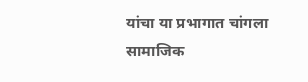यांचा या प्रभागात चांगला सामाजिक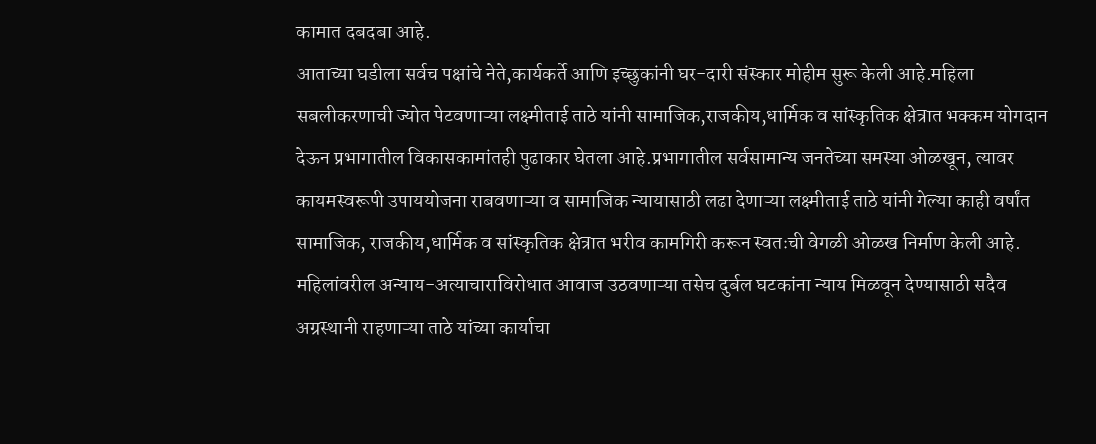कामात दबदबा आहे.
आताच्या घडीला सर्वच पक्षांचे नेते,कार्यकर्ते आणि इच्छुकांनी घर-दारी संस्कार मोहीम सुरू केली आहे.महिला सबलीकरणाची ज्योत पेटवणाऱ्या लक्ष्मीताई ताठे यांनी सामाजिक,राजकीय,धार्मिक व सांस्कृतिक क्षेत्रात भक्कम योगदान देऊन प्रभागातील विकासकामांतही पुढाकार घेतला आहे.प्रभागातील सर्वसामान्य जनतेच्या समस्या ओळखून, त्यावर कायमस्वरूपी उपाययोजना राबवणाऱ्या व सामाजिक न्यायासाठी लढा देणाऱ्या लक्ष्मीताई ताठे यांनी गेल्या काही वर्षांत सामाजिक, राजकीय,धार्मिक व सांस्कृतिक क्षेत्रात भरीव कामगिरी करून स्वतःची वेगळी ओळख निर्माण केली आहे. महिलांवरील अन्याय-अत्याचाराविरोधात आवाज उठवणाऱ्या तसेच दुर्बल घटकांना न्याय मिळवून देण्यासाठी सदैव अग्रस्थानी राहणाऱ्या ताठे यांच्या कार्याचा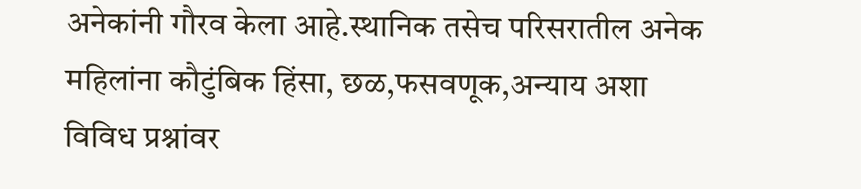अनेकांनी गौरव केला आहे.स्थानिक तसेच परिसरातील अनेक महिलांना कौटुंबिक हिंसा, छळ,फसवणूक,अन्याय अशा विविध प्रश्नांवर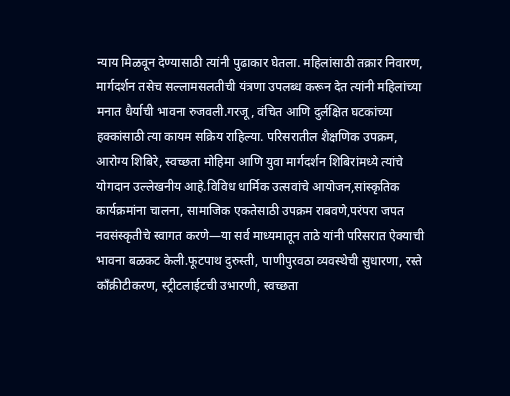न्याय मिळवून देण्यासाठी त्यांनी पुढाकार घेतला. महिलांसाठी तक्रार निवारण, मार्गदर्शन तसेच सल्लामसलतीची यंत्रणा उपलब्ध करून देत त्यांनी महिलांच्या मनात धैर्याची भावना रुजवली.गरजू, वंचित आणि दुर्लक्षित घटकांच्या हक्कांसाठी त्या कायम सक्रिय राहिल्या. परिसरातील शैक्षणिक उपक्रम, आरोग्य शिबिरे, स्वच्छता मोहिमा आणि युवा मार्गदर्शन शिबिरांमध्ये त्यांचे योगदान उल्लेखनीय आहे.विविध धार्मिक उत्सवांचे आयोजन,सांस्कृतिक कार्यक्रमांना चालना, सामाजिक एकतेसाठी उपक्रम राबवणे,परंपरा जपत नवसंस्कृतीचे स्वागत करणे—या सर्व माध्यमातून ताठे यांनी परिसरात ऐक्याची भावना बळकट केली.फूटपाथ दुरुस्ती, पाणीपुरवठा व्यवस्थेची सुधारणा, रस्ते काँक्रीटीकरण, स्ट्रीटलाईटची उभारणी, स्वच्छता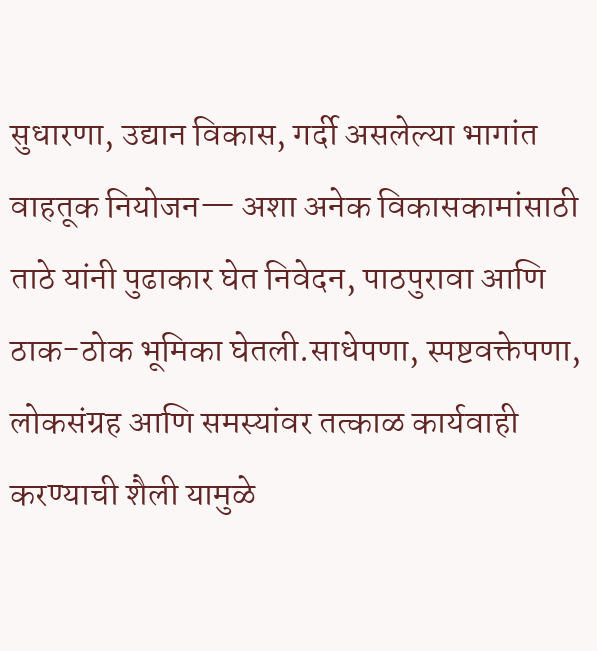सुधारणा, उद्यान विकास, गर्दी असलेल्या भागांत वाहतूक नियोजन— अशा अनेक विकासकामांसाठी ताठे यांनी पुढाकार घेत निवेदन, पाठपुरावा आणि ठाक-ठोक भूमिका घेतली.साधेपणा, स्पष्टवक्तेपणा, लोकसंग्रह आणि समस्यांवर तत्काळ कार्यवाही करण्याची शैली यामुळे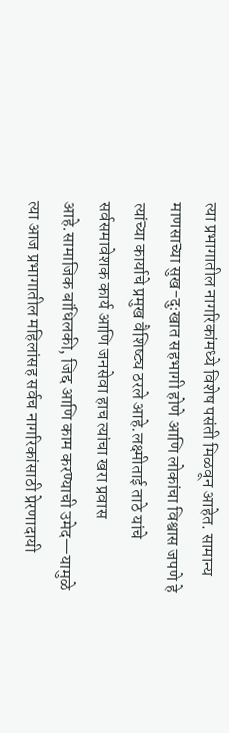त्या प्रभागातील नागरिकांमध्ये विशेष पसंती मिळवून आहेत. सामान्य माणसाच्या सुख-दुःखात सहभागी होणे आणि लोकांचा विश्वास जपणे हे त्यांच्या कार्याचे प्रमुख वैशिष्ट्य ठरले आहे.लक्ष्मीताई ताठे यांचे सर्वसमावेशक कार्य आणि जनसेवा हाच त्यांचा खरा प्रवास आहे.सामाजिक बांधिलकी, जिद्द आणि काम करण्याची उमेद—यामुळे त्या आज प्रभागातील महिलांसह सर्वच नागरिकांसाठी प्रेरणादायी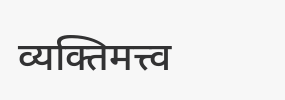व्यक्तिमत्त्व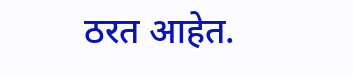ठरत आहेत.